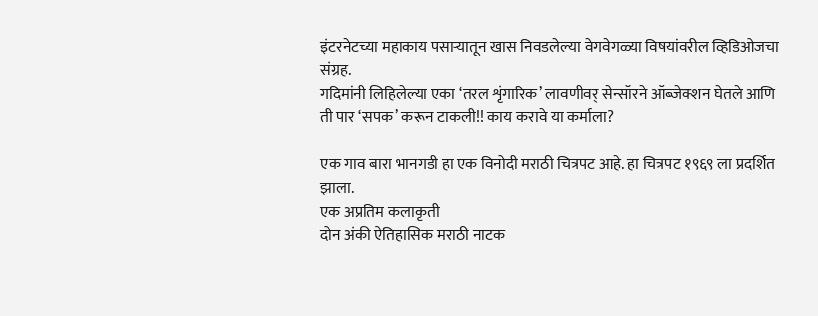इंटरनेटच्या महाकाय पसाऱ्यातून खास निवडलेल्या वेगवेगळ्या विषयांवरील व्हिडिओजचा संग्रह.
गदिमांनी लिहिलेल्या एका ‘तरल शृंगारिक’ लावणीवर् सेन्सॉरने ऑब्जेक्शन घेतले आणि ती पार ‘सपक’ करून टाकली!! काय करावे या कर्माला?

एक गाव बारा भानगडी हा एक विनोदी मराठी चित्रपट आहे. हा चित्रपट १९६९ ला प्रदर्शित झाला.
एक अप्रतिम कलाकृती
दोन अंकी ऐतिहासिक मराठी नाटक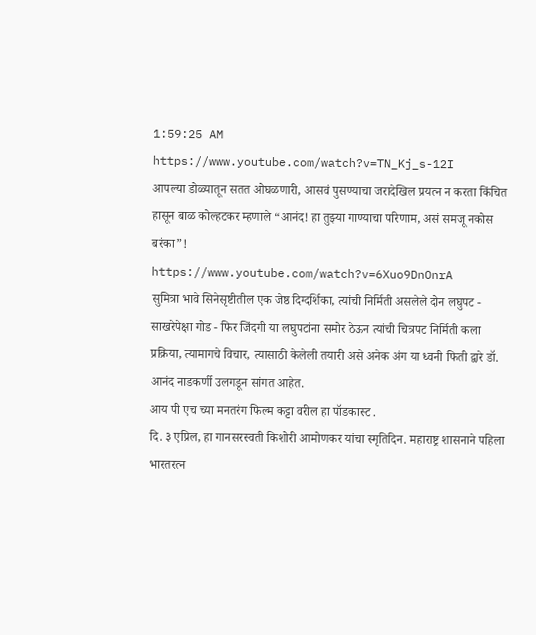1:59:25 AM
https://www.youtube.com/watch?v=TN_Kj_s-12I
आपल्या डोळ्यातून सतत ओघळणारी, आसवं पुसण्याचा जरादेखिल प्रयत्न न करता किंचित हासून बाळ कोल्हटकर म्हणाले “आनंद! हा तुझ्या गाण्याचा परिणाम, असं समजू नकोस बरंका”!
https://www.youtube.com/watch?v=6Xuo9DnOnrA
सुमित्रा भावे सिनेसृष्टीतील एक जेष्ठ दिग्दर्शिका, त्यांची निर्मिती असलेले दोन लघुपट - साखरेपेक्षा गोड - फिर जिंदगी या लघुपटांना समोर ठेऊन त्यांची चित्रपट निर्मिती कला प्रक्रिया, त्यामागचे विचार, त्यासाठी केलेली तयारी असे अनेक अंग या ध्वनी फिती द्वारे डॉ. आनंद नाडकर्णी उलगडून सांगत आहेत.
आय पी एच च्या मनतरंग फिल्म कट्टा वरील हा पॉडकास्ट .
दि. ३ एप्रिल, हा गानसरस्वती किशोरी आमोणकर यांचा स्मृतिदिन. महाराष्ट्र शासनाने पहिला भारतरत्न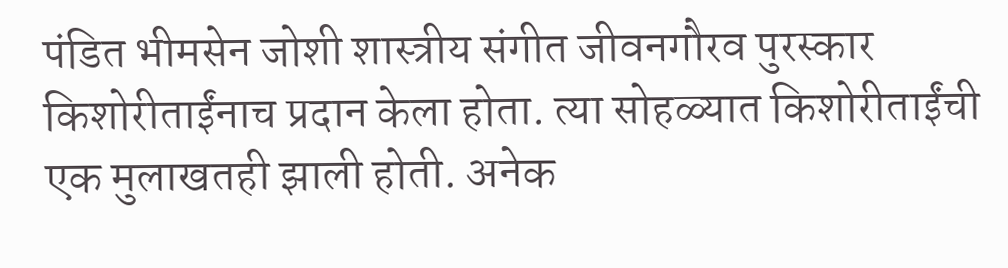पंडित भीमसेन जोशी शास्त्रीय संगीत जीवनगौरव पुरस्कार किशोरीताईंनाच प्रदान केला होता. त्या सोहळ्यात किशोरीताईंची एक मुलाखतही झाली होती. अनेक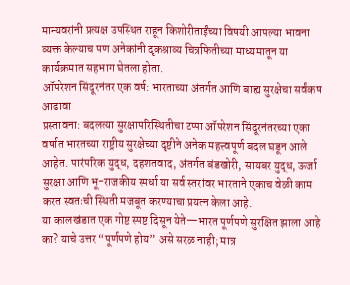मान्यवरांनी प्रत्यक्ष उपस्थित राहून किशोरीताईंच्या विषयी आपल्या भावना व्यक्त केल्याच पण अनेकांनी दृकश्राव्य चित्रफितीच्या माध्यमातून या कार्यक्रमात सहभाग घेतला होता.
ऑपरेशन सिंदूरनंतर एक वर्ष: भारताच्या अंतर्गत आणि बाह्य सुरक्षेचा सर्वंकष आढावा
प्रस्तावना: बदलत्या सुरक्षापरिस्थितीचा टप्पा ऑपरेशन सिंदूरनंतरच्या एका वर्षात भारतच्या राष्ट्रीय सुरक्षेच्या दृष्टीने अनेक महत्त्वपूर्ण बदल घडून आले आहेत. पारंपरिक युद्ध, दहशतवाद, अंतर्गत बंडखोरी, सायबर युद्ध, ऊर्जा सुरक्षा आणि भू-राजकीय स्पर्धा या सर्व स्तरांवर भारताने एकाच वेळी काम करत स्वतःची स्थिती मजबूत करण्याचा प्रयत्न केला आहे.
या कालखंडात एक गोष्ट स्पष्ट दिसून येते—भारत पूर्णपणे सुरक्षित झाला आहे का? याचे उत्तर “पूर्णपणे होय” असे सरळ नाही; मात्र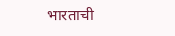भारताची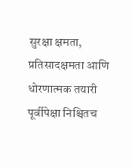सुरक्षा क्षमता, प्रतिसादक्षमता आणि धोरणात्मक तयारी पूर्वीपेक्षा निश्चितच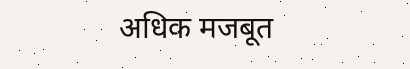अधिक मजबूत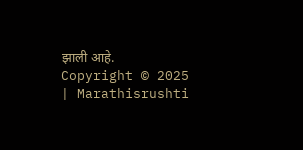झाली आहे.
Copyright © 2025 | Marathisrushti